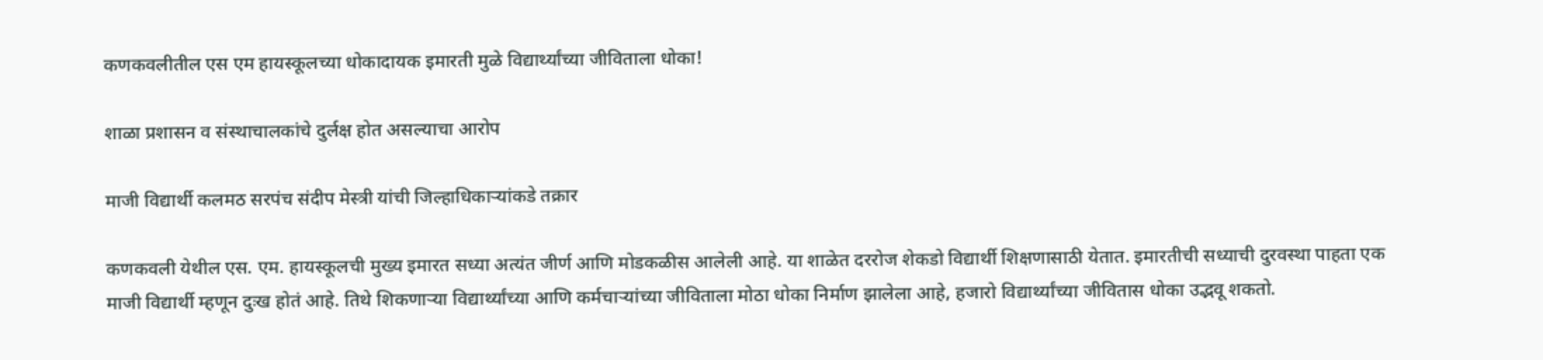कणकवलीतील एस एम हायस्कूलच्या धोकादायक इमारती मुळे विद्यार्थ्यांच्या जीविताला धोका!

शाळा प्रशासन व संस्थाचालकांचे दुर्लक्ष होत असल्याचा आरोप

माजी विद्यार्थी कलमठ सरपंच संदीप मेस्त्री यांची जिल्हाधिकाऱ्यांकडे तक्रार

कणकवली येथील एस. एम. हायस्कूलची मुख्य इमारत सध्या अत्यंत जीर्ण आणि मोडकळीस आलेली आहे. या शाळेत दररोज शेकडो विद्यार्थी शिक्षणासाठी येतात. इमारतीची सध्याची दुरवस्था पाहता एक माजी विद्यार्थी म्हणून दुःख होतं आहे. तिथे शिकणाऱ्या विद्यार्थ्यांच्या आणि कर्मचाऱ्यांच्या जीविताला मोठा धोका निर्माण झालेला आहे, हजारो विद्यार्थ्यांच्या जीवितास धोका उद्भवू शकतो.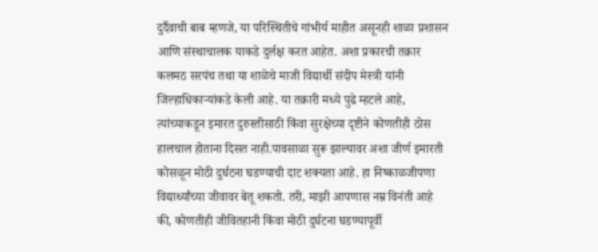दुर्दैवाची बाब म्हणजे, या परिस्थितीचे गांभीर्य माहीत असूनही शाळा प्रशासन आणि संस्थाचालक याकडे दुर्लक्ष करत आहेत. अशा प्रकारची तक्रार कलमठ सरपंच तथा या शाळेचे माजी विद्यार्थी संदीप मेस्त्री यांनी जिल्हाधिकाऱ्यांकडे केली आहे. या तक्रारी मध्ये पुढे म्हटले आहे, त्यांच्याकडून इमारत दुरुस्तीसाठी किंवा सुरक्षेच्या दृष्टीने कोणतीही ठोस हालचाल होताना दिसत नाही.पावसाळा सुरू झाल्यावर अशा जीर्ण इमारती कोसळून मोठी दुर्घटना घडण्याची दाट शक्यता आहे. हा निष्काळजीपणा विद्यार्थ्यांच्या जीवावर बेतू शकतो. तरी, माझी आपणास नम्र विनंती आहे की, कोणतीही जीवितहानी किंवा मोठी दुर्घटना घडण्यापूर्वी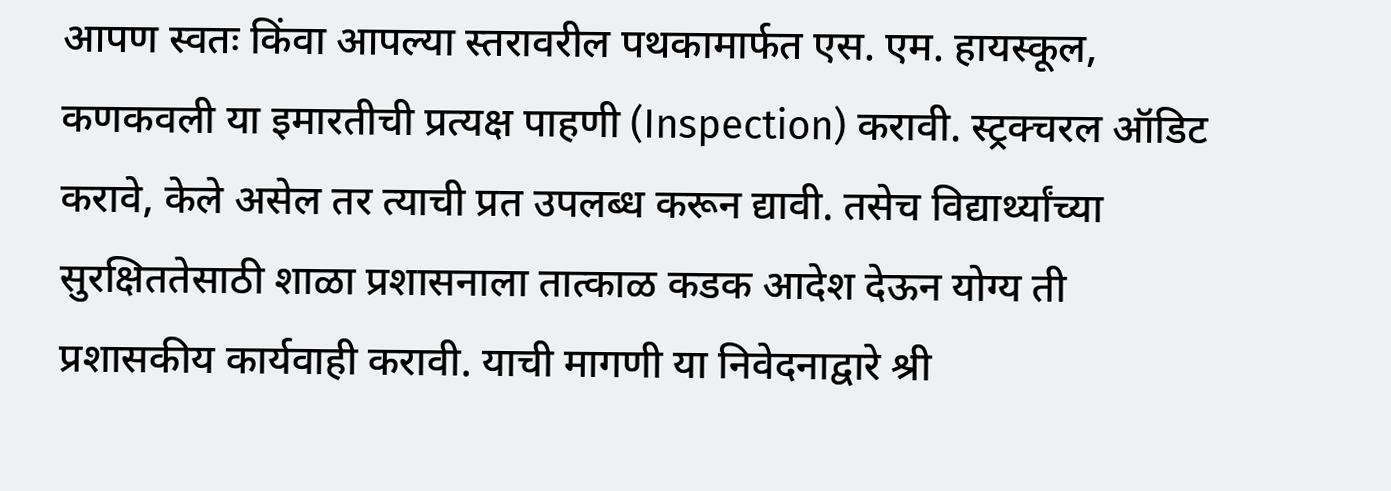आपण स्वतः किंवा आपल्या स्तरावरील पथकामार्फत एस. एम. हायस्कूल, कणकवली या इमारतीची प्रत्यक्ष पाहणी (Inspection) करावी. स्ट्रक्चरल ऑडिट करावे, केले असेल तर त्याची प्रत उपलब्ध करून द्यावी. तसेच विद्यार्थ्यांच्या सुरक्षिततेसाठी शाळा प्रशासनाला तात्काळ कडक आदेश देऊन योग्य ती प्रशासकीय कार्यवाही करावी. याची मागणी या निवेदनाद्वारे श्री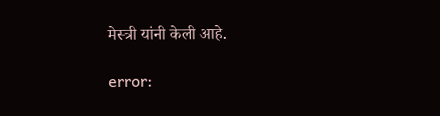मेस्त्री यांनी केली आहे.

error: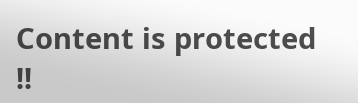Content is protected !!